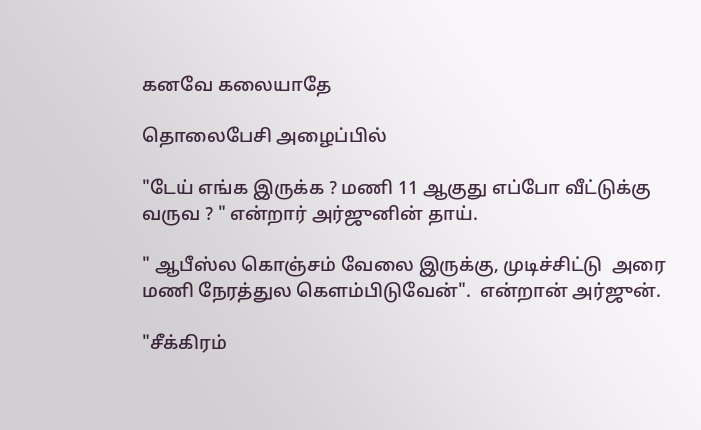கனவே கலையாதே

தொலைபேசி அழைப்பில்

"டேய் எங்க இருக்க ? மணி 11 ஆகுது எப்போ வீட்டுக்கு வருவ ? " என்றார் அர்ஜுனின் தாய்.

" ஆபீஸ்ல கொஞ்சம் வேலை இருக்கு, முடிச்சிட்டு  அரை மணி நேரத்துல கெளம்பிடுவேன்".  என்றான் அர்ஜுன்.

"சீக்கிரம்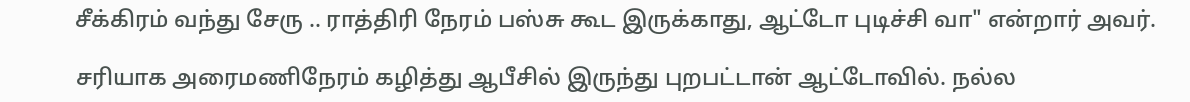சீக்கிரம் வந்து சேரு .. ராத்திரி நேரம் பஸ்சு கூட இருக்காது, ஆட்டோ புடிச்சி வா" என்றார் அவர்.

சரியாக அரைமணிநேரம் கழித்து ஆபீசில் இருந்து புறபட்டான் ஆட்டோவில். நல்ல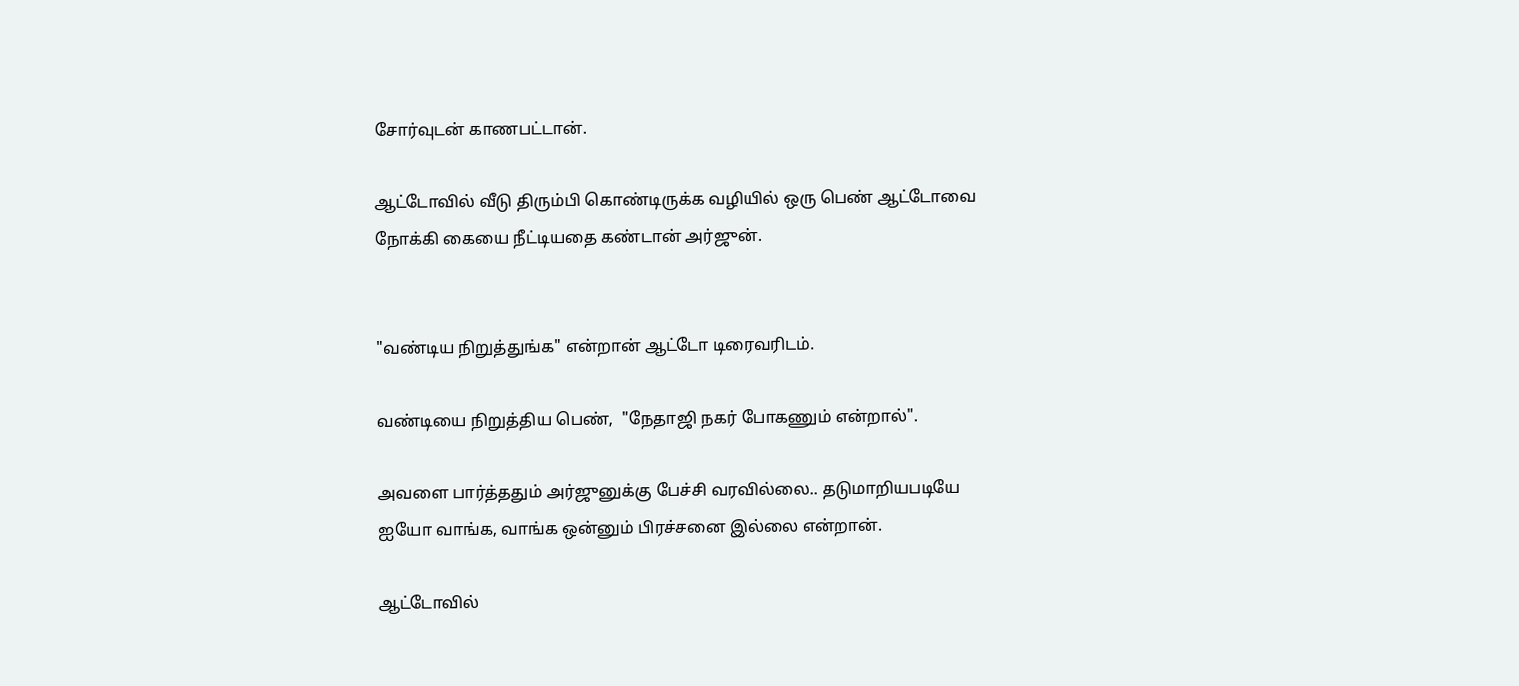சோர்வுடன் காணபட்டான்.

ஆட்டோவில் வீடு திரும்பி கொண்டிருக்க வழியில் ஒரு பெண் ஆட்டோவை நோக்கி கையை நீட்டியதை கண்டான் அர்ஜுன்.


"வண்டிய நிறுத்துங்க" என்றான் ஆட்டோ டிரைவரிடம்.

வண்டியை நிறுத்திய பெண்,  "நேதாஜி நகர் போகணும் என்றால்".

அவளை பார்த்ததும் அர்ஜுனுக்கு பேச்சி வரவில்லை.. தடுமாறியபடியே ஐயோ வாங்க, வாங்க ஒன்னும் பிரச்சனை இல்லை என்றான்.

ஆட்டோவில்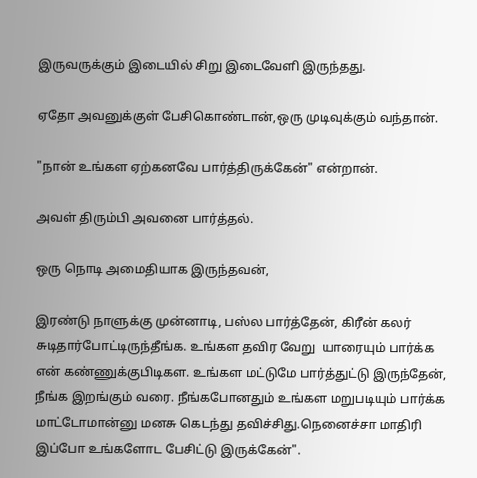இருவருக்கும் இடையில் சிறு இடைவேளி இருந்தது.

ஏதோ அவனுக்குள் பேசிகொண்டான்,ஒரு முடிவுக்கும் வந்தான்.

"நான் உங்கள ஏற்கனவே பார்த்திருக்கேன்" என்றான்.

அவள் திரும்பி அவனை பார்த்தல்.

ஒரு நொடி அமைதியாக இருந்தவன்,

இரண்டு நாளுக்கு முன்னாடி, பஸ்ல பார்த்தேன், கிரீன் கலர் சுடிதார்போட்டிருந்தீங்க. உங்கள தவிர வேறு  யாரையும் பார்க்க என் கண்ணுக்குபிடிகள. உங்கள மட்டுமே பார்த்துட்டு இருந்தேன், நீங்க இறங்கும் வரை. நீங்கபோனதும் உங்கள மறுபடியும் பார்க்க மாட்டோமான்னு மனசு கெடந்து தவிச்சிது.நெனைச்சா மாதிரி இப்போ உங்களோட பேசிட்டு இருக்கேன்".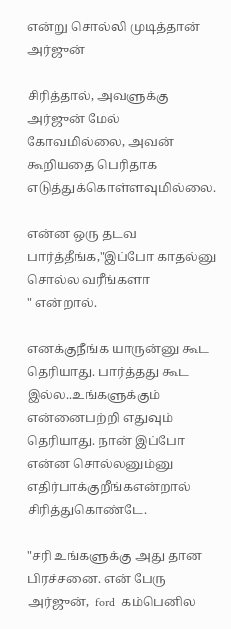என்று சொல்லி முடித்தான் அர்ஜுன்

சிரித்தால், அவளுக்கு அர்ஜுன் மேல் கோவமில்லை, அவன் கூறியதை பெரிதாக எடுத்துக்கொள்ளவுமில்லை.

என்ன ஒரு தடவ பார்த்தீங்க,"இப்போ காதல்னு சொல்ல வரீங்களா
" என்றால்.

எனக்குநீங்க யாருன்னு கூட தெரியாது. பார்த்தது கூட இல்ல..உங்களுக்கும் என்னைபற்றி எதுவும் தெரியாது. நான் இப்போ என்ன சொல்லனும்னு எதிர்பாக்குறீங்கஎன்றால் சிரித்துகொண்டே.

"சரி உங்களுக்கு அது தான பிரச்சனை. என் பேரு அர்ஜுன்,  ford  கம்பெனில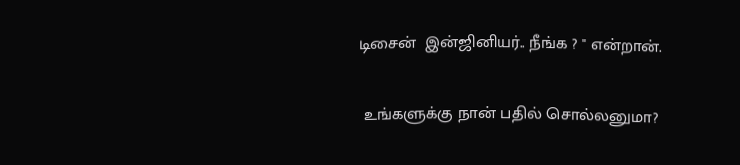டிசைன்  இன்ஜினியர்.. நீங்க ? " என்றான்.

 உங்களுக்கு நான் பதில் சொல்லனுமா?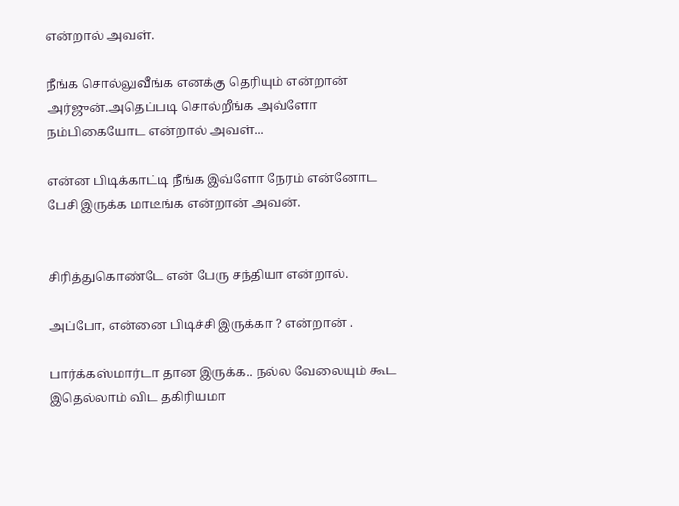என்றால் அவள்.

நீங்க சொல்லுவீங்க எனக்கு தெரியும் என்றான் அர்ஜுன்.அதெப்படி சொல்றீங்க அவ்ளோ நம்பிகையோட என்றால் அவள்...

என்ன பிடிக்காட்டி நீங்க இவ்ளோ நேரம் என்னோட பேசி இருக்க மாடீங்க என்றான் அவன்.


சிரித்துகொண்டே என் பேரு சந்தியா என்றால்.

அப்போ, என்னை பிடிச்சி இருக்கா ? என்றான் .

பார்க்கஸ்மார்டா தான இருக்க.. நல்ல வேலையும் கூட இதெல்லாம் விட தகிரியமா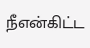நீஎன்கிட்ட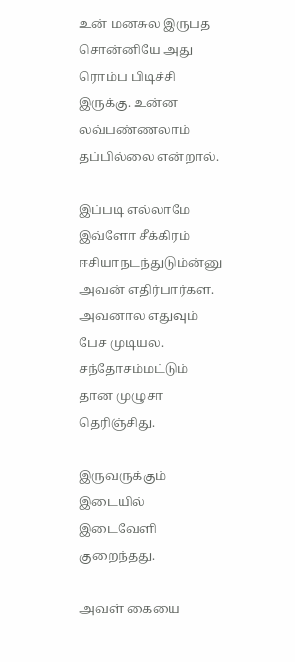உன் மனசுல இருபத சொன்னியே அது ரொம்ப பிடிச்சி இருக்கு. உன்ன லவ்பண்ணலாம் தப்பில்லை என்றால்.

இப்படி எல்லாமே இவ்ளோ சீக்கிரம் ஈசியாநடந்துடும்ன்னு அவன் எதிர்பார்கள. அவனால எதுவும் பேச முடியல. சந்தோசம்மட்டும் தான முழுசா தெரிஞ்சிது.

இருவருக்கும் இடையில் இடைவேளி குறைந்தது.

அவள் கையை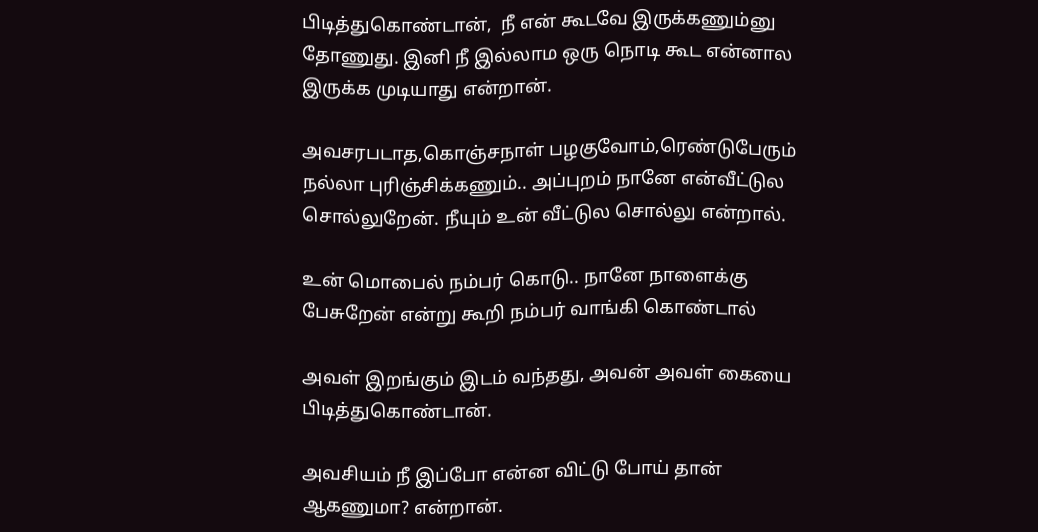பிடித்துகொண்டான்,  நீ என் கூடவே இருக்கணும்னு தோணுது. இனி நீ இல்லாம ஒரு நொடி கூட என்னால  இருக்க முடியாது என்றான்.

அவசரபடாத,கொஞ்சநாள் பழகுவோம்,ரெண்டுபேரும் நல்லா புரிஞ்சிக்கணும்.. அப்புறம் நானே என்வீட்டுல சொல்லுறேன். நீயும் உன் வீட்டுல சொல்லு என்றால்.

உன் மொபைல் நம்பர் கொடு.. நானே நாளைக்கு பேசுறேன் என்று கூறி நம்பர் வாங்கி கொண்டால்

அவள் இறங்கும் இடம் வந்தது, அவன் அவள் கையை பிடித்துகொண்டான்.

அவசியம் நீ இப்போ என்ன விட்டு போய் தான் ஆகணுமா? என்றான்.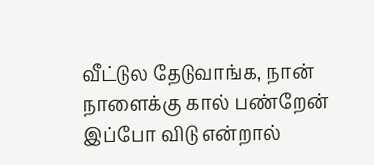வீட்டுல தேடுவாங்க, நான் நாளைக்கு கால் பண்றேன் இப்போ விடு என்றால்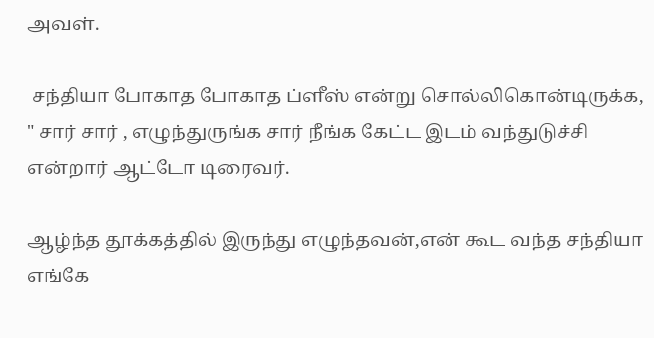அவள்.

 சந்தியா போகாத போகாத ப்ளீஸ் என்று சொல்லிகொன்டிருக்க, " சார் சார் , எழுந்துருங்க சார் நீங்க கேட்ட இடம் வந்துடுச்சி என்றார் ஆட்டோ டிரைவர்.

ஆழ்ந்த தூக்கத்தில் இருந்து எழுந்தவன்,என் கூட வந்த சந்தியா எங்கே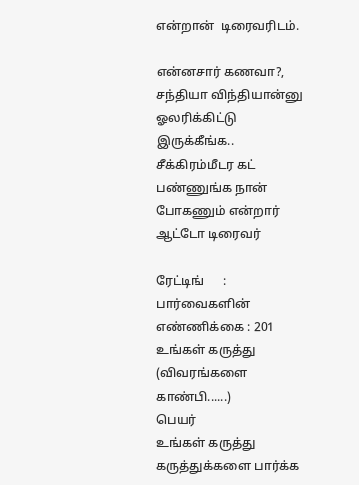என்றான்  டிரைவரிடம்.

என்னசார் கணவா?, சந்தியா விந்தியான்னு ஓலரிக்கிட்டு  இருக்கீங்க.. சீக்கிரம்மீடர கட் பண்ணுங்க நான் போகணும் என்றார் ஆட்டோ டிரைவர்

ரேட்டிங்      :
பார்வைகளின் எண்ணிக்கை : 201
உங்கள் கருத்து (விவரங்களை காண்பி......)
பெயர்
உங்கள் கருத்து
கருத்துக்களை பார்க்க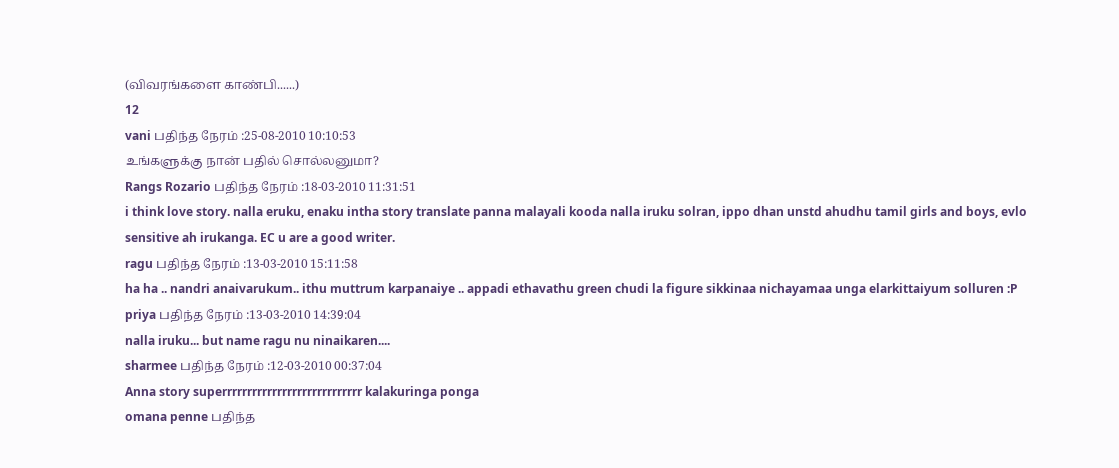(விவரங்களை காண்பி......)
12
vani பதிந்த நேரம் :25-08-2010 10:10:53
உங்களுக்கு நான் பதில் சொல்லனுமா?
Rangs Rozario பதிந்த நேரம் :18-03-2010 11:31:51
i think love story. nalla eruku, enaku intha story translate panna malayali kooda nalla iruku solran, ippo dhan unstd ahudhu tamil girls and boys, evlo sensitive ah irukanga. EC u are a good writer.
ragu பதிந்த நேரம் :13-03-2010 15:11:58
ha ha .. nandri anaivarukum.. ithu muttrum karpanaiye .. appadi ethavathu green chudi la figure sikkinaa nichayamaa unga elarkittaiyum solluren :P
priya பதிந்த நேரம் :13-03-2010 14:39:04
nalla iruku... but name ragu nu ninaikaren....
sharmee பதிந்த நேரம் :12-03-2010 00:37:04
Anna story superrrrrrrrrrrrrrrrrrrrrrrrrrrr kalakuringa ponga
omana penne பதிந்த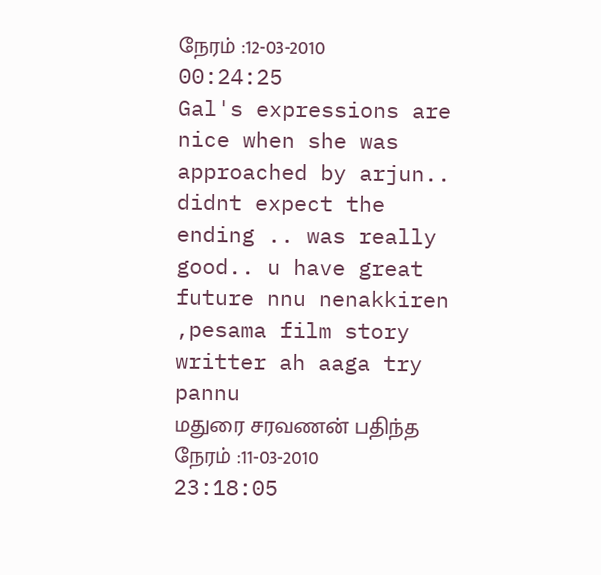நேரம் :12-03-2010 00:24:25
Gal's expressions are nice when she was approached by arjun.. didnt expect the ending .. was really good.. u have great future nnu nenakkiren ,pesama film story writter ah aaga try pannu
மதுரை சரவணன் பதிந்த நேரம் :11-03-2010 23:18:05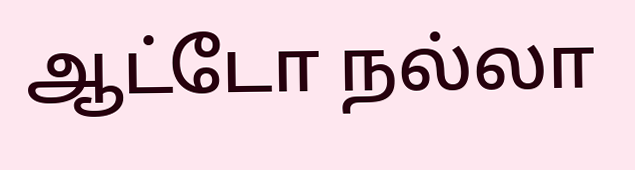ஆட்டோ நல்லா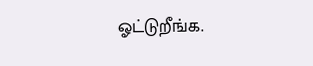ஓட்டுறீங்க.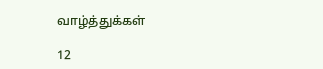வாழ்த்துக்கள்

12